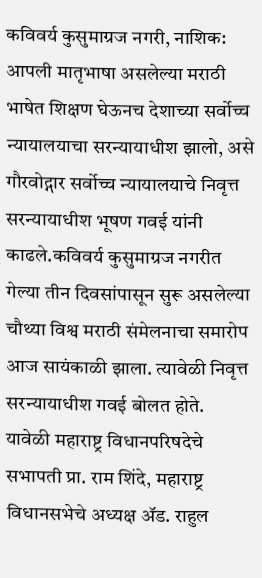कविवर्य कुसुमाग्रज नगरी, नाशिक: आपली मातृभाषा असलेल्या मराठी भाषेत शिक्षण घेऊनच देशाच्या सर्वोच्च न्यायालयाचा सरन्यायाधीश झालो, असे गौरवोद्गार सर्वोच्च न्यायालयाचे निवृत्त सरन्यायाधीश भूषण गवई यांनी काढले.कविवर्य कुसुमाग्रज नगरीत गेल्या तीन दिवसांपासून सुरू असलेल्या चौथ्या विश्व मराठी संमेलनाचा समारोप आज सायंकाळी झाला. त्यावेळी निवृत्त सरन्यायाधीश गवई बोलत होते.
यावेळी महाराष्ट्र विधानपरिषदेचे सभापती प्रा. राम शिंदे, महाराष्ट्र विधानसभेचे अध्यक्ष ॲड. राहुल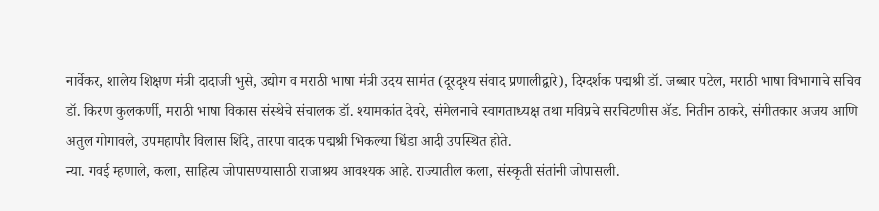नार्वेकर, शालेय शिक्षण मंत्री दादाजी भुसे, उद्योग व मराठी भाषा मंत्री उदय सामंत (दूरदृश्य संवाद प्रणालीद्वारे), दिग्दर्शक पद्मश्री डॉ. जब्बार पटेल, मराठी भाषा विभागाचे सचिव डॉ. किरण कुलकर्णी, मराठी भाषा विकास संस्थेचे संचालक डॉ. श्यामकांत देवरे, संमेलनाचे स्वागताध्यक्ष तथा मविप्रचे सरचिटणीस ॲड. नितीन ठाकरे, संगीतकार अजय आणि अतुल गोगावले, उपमहापौर विलास शिंदे, तारपा वादक पद्मश्री भिकल्या धिंडा आदी उपस्थित होते.
न्या. गवई म्हणाले, कला, साहित्य जोपासण्यासाठी राजाश्रय आवश्यक आहे. राज्यातील कला, संस्कृती संतांनी जोपासली.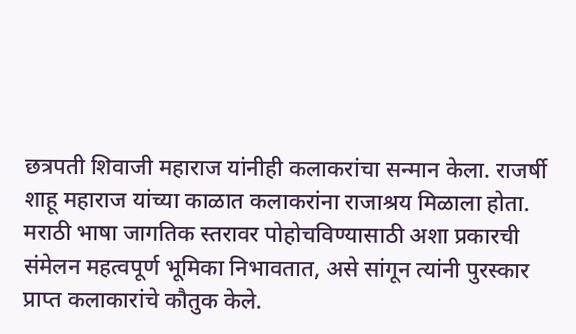छत्रपती शिवाजी महाराज यांनीही कलाकरांचा सन्मान केला. राजर्षी शाहू महाराज यांच्या काळात कलाकरांना राजाश्रय मिळाला होता. मराठी भाषा जागतिक स्तरावर पोहोचविण्यासाठी अशा प्रकारची संमेलन महत्वपूर्ण भूमिका निभावतात, असे सांगून त्यांनी पुरस्कार प्राप्त कलाकारांचे कौतुक केले.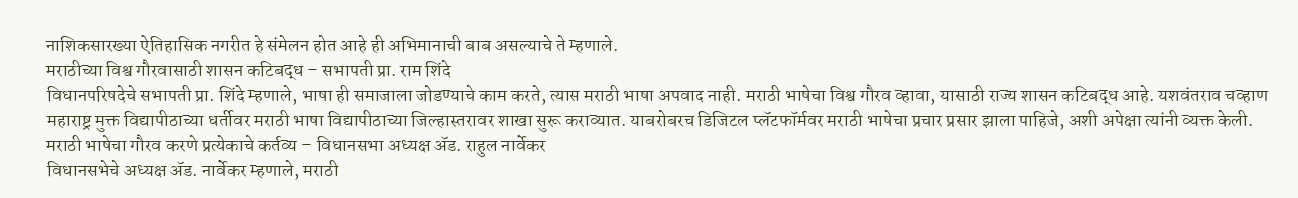नाशिकसारख्या ऐतिहासिक नगरीत हे संमेलन होत आहे ही अभिमानाची बाब असल्याचे ते म्हणाले.
मराठीच्या विश्व गौरवासाठी शासन कटिबद्ध – सभापती प्रा. राम शिंदे
विधानपरिषदेचे सभापती प्रा. शिंदे म्हणाले, भाषा ही समाजाला जोडण्याचे काम करते, त्यास मराठी भाषा अपवाद नाही. मराठी भाषेचा विश्व गौरव व्हावा, यासाठी राज्य शासन कटिबद्ध आहे. यशवंतराव चव्हाण महाराष्ट्र मुक्त विद्यापीठाच्या धर्तीवर मराठी भाषा विद्यापीठाच्या जिल्हास्तरावर शाखा सुरू कराव्यात. याबरोबरच डिजिटल प्लॅटफॉर्मवर मराठी भाषेचा प्रचार प्रसार झाला पाहिजे, अशी अपेक्षा त्यांनी व्यक्त केली.
मराठी भाषेचा गौरव करणे प्रत्येकाचे कर्तव्य – विधानसभा अध्यक्ष ॲड. राहुल नार्वेकर
विधानसभेचे अध्यक्ष ॲड. नार्वेकर म्हणाले, मराठी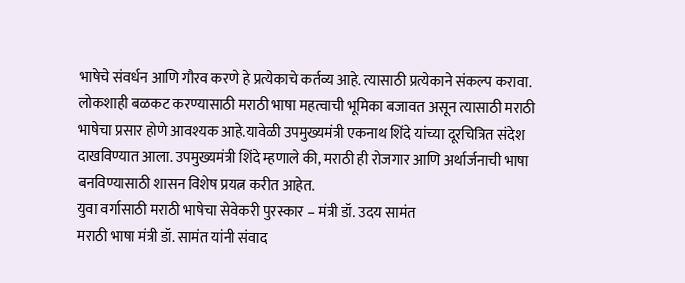भाषेचे संवर्धन आणि गौरव करणे हे प्रत्येकाचे कर्तव्य आहे. त्यासाठी प्रत्येकाने संकल्प करावा. लोकशाही बळकट करण्यासाठी मराठी भाषा महत्वाची भूमिका बजावत असून त्यासाठी मराठी भाषेचा प्रसार होणे आवश्यक आहे.यावेळी उपमुख्यमंत्री एकनाथ शिंदे यांच्या दूरचित्रित संदेश दाखविण्यात आला. उपमुख्यमंत्री शिंदे म्हणाले की, मराठी ही रोजगार आणि अर्थार्जनाची भाषा बनविण्यासाठी शासन विशेष प्रयत्न करीत आहेत.
युवा वर्गासाठी मराठी भाषेचा सेवेकरी पुरस्कार – मंत्री डॉ. उदय सामंत
मराठी भाषा मंत्री डॉ. सामंत यांनी संवाद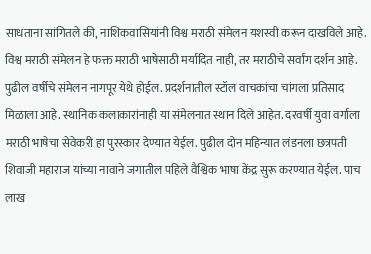साधताना सांगितले की, नाशिकवासियांनी विश्व मराठी संमेलन यशस्वी करून दाखविले आहे. विश्व मराठी संमेलन हे फक्त मराठी भाषेसाठी मर्यादित नाही, तर मराठीचे सर्वांग दर्शन आहे. पुढील वर्षीचे संमेलन नागपूर येथे होईल. प्रदर्शनातील स्टॉल वाचकांचा चांगला प्रतिसाद मिळाला आहे. स्थानिक कलाकारांनाही या संमेलनात स्थान दिले आहेत. दरवर्षी युवा वर्गाला मराठी भाषेचा सेवेकरी हा पुरस्कार देण्यात येईल. पुढील दोन महिन्यात लंडनला छत्रपती शिवाजी महाराज यांच्या नावाने जगातील पहिले वैश्विक भाषा केंद्र सुरू करण्यात येईल. पाच लाख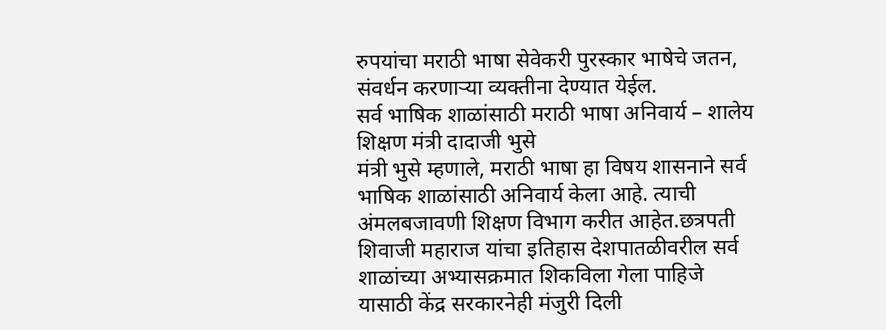रुपयांचा मराठी भाषा सेवेकरी पुरस्कार भाषेचे जतन, संवर्धन करणाऱ्या व्यक्तीना देण्यात येईल.
सर्व भाषिक शाळांसाठी मराठी भाषा अनिवार्य – शालेय शिक्षण मंत्री दादाजी भुसे
मंत्री भुसे म्हणाले, मराठी भाषा हा विषय शासनाने सर्व भाषिक शाळांसाठी अनिवार्य केला आहे. त्याची अंमलबजावणी शिक्षण विभाग करीत आहेत.छत्रपती शिवाजी महाराज यांचा इतिहास देशपातळीवरील सर्व शाळांच्या अभ्यासक्रमात शिकविला गेला पाहिजे यासाठी केंद्र सरकारनेही मंजुरी दिली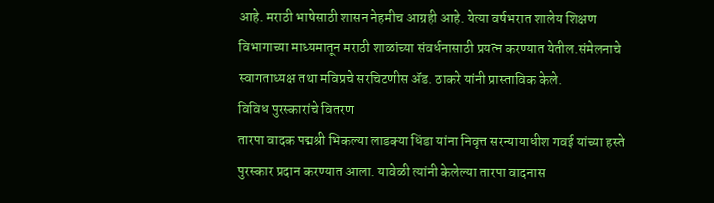आहे. मराठी भाषेसाठी शासन नेहमीच आग्रही आहे. येत्या वर्षभरात शालेय शिक्षण विभागाच्या माध्यमातून मराठी शाळांच्या संवर्धनासाठी प्रयत्न करण्यात येतील.संमेलनाचे स्वागताध्यक्ष तथा मविप्रचे सरचिटणीस ॲड. ठाकरे यांनी प्रास्ताविक केले.
विविध पुरस्कारांचे वितरण
तारपा वादक पद्मश्री भिकल्या लाडक्या धिंडा यांना निवृत्त सरन्यायाधीश गवई यांच्या हस्ते पुरस्कार प्रदान करण्यात आला. यावेळी त्यांनी केलेल्या तारपा वादनास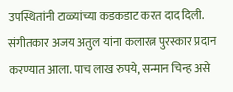उपस्थितांनी टाळ्यांच्या कडकडाट करत दाद दिली. संगीतकार अजय अतुल यांना कलारत्न पुरस्कार प्रदान करण्यात आला. पाच लाख रुपये, सन्मान चिन्ह असे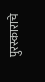पुरस्काराचे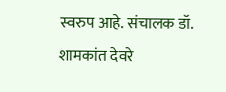स्वरुप आहे. संचालक डॉ. शामकांत देवरे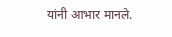यांनी आभार मानले.